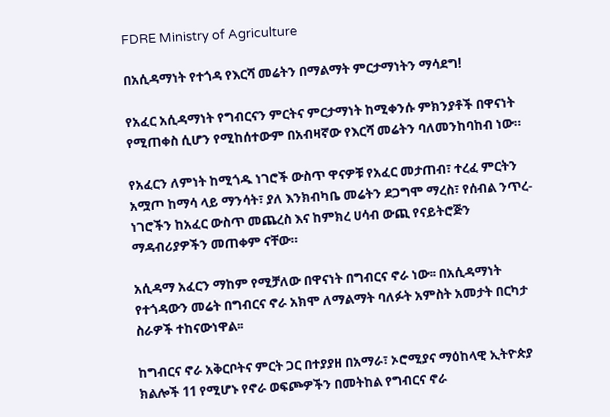FDRE Ministry of Agriculture

በአሲዳማነት የተጎዳ የእርሻ መሬትን በማልማት ምርታማነትን ማሳደግ!

የአፈር አሲዳማነት የግብርናን ምርትና ምርታማነት ከሚቀንሱ ምክንያቶች በዋናነት የሚጠቀስ ሲሆን የሚከሰተውም በአብዛኛው የእርሻ መሬትን ባለመንከባከብ ነው።

የአፈርን ለምነት ከሚጎዱ ነገሮች ውስጥ ዋናዎቹ የአፈር መታጠብ፣ ተረፈ ምርትን አሟጦ ከማሳ ላይ ማንሳት፣ ያለ እንክብካቤ መሬትን ደጋግሞ ማረስ፣ የሰብል ንጥረ-ነገሮችን ከአፈር ውስጥ መጨረስ እና ከምክረ ሀሳብ ውጪ የናይትሮጅን ማዳብሪያዎችን መጠቀም ናቸው።

አሲዳማ አፈርን ማከም የሚቻለው በዋናነት በግብርና ኖራ ነው፡፡ በአሲዳማነት የተጎዳውን መሬት በግብርና ኖራ አክሞ ለማልማት ባለፉት አምስት አመታት በርካታ ስራዎች ተከናውነዋል፡፡

ከግብርና ኖራ አቅርቦትና ምርት ጋር በተያያዘ በአማራ፣ ኦሮሚያና ማዕከላዊ ኢትዮጵያ ክልሎች 11 የሚሆኑ የኖራ ወፍጮዎችን በመትከል የግብርና ኖራ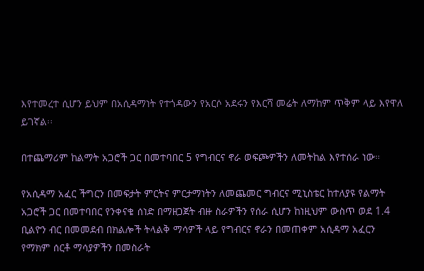እየተመረተ ሲሆን ይህም በአሲዳማነት የተጎዳውን የአርሶ አደሩን የእርሻ መሬት ለማከም ጥቅም ላይ እየዋለ ይገኛል፡፡

በተጨማሪም ከልማት አጋሮች ጋር በመተባበር 5 የግብርና ኖራ ወፍጮዎችን ለመትከል እየተሰራ ነው።

የአሲዳማ አፈር ችግርን በመፍታት ምርትና ምርታማነትን ለመጨመር ግብርና ሚኒስቴር ከተለያዩ የልማት አጋሮች ጋር በመተባበር የንቀናቄ ሰነድ በማዘጋጀት ብዙ ስራዎችን የሰራ ሲሆን ከነዚህም ውስጥ ወደ 1.4 ቢልዮን ብር በመመደብ በክልሎች ትላልቅ ማሳዎች ላይ የግብርና ኖራን በመጠቀም አሲዳማ አፈርን የማክም ሰርቶ ማሳያዎችን በመስራት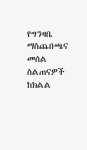የግንዛቤ ማስጨበጫና መሰል ስልጠናዎች ከክልል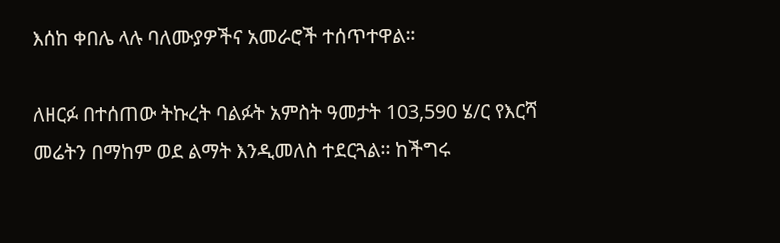እሰከ ቀበሌ ላሉ ባለሙያዎችና አመራሮች ተሰጥተዋል።

ለዘርፉ በተሰጠው ትኩረት ባልፉት አምስት ዓመታት 103,590 ሄ/ር የእርሻ መሬትን በማከም ወደ ልማት እንዲመለስ ተደርጓል፡፡ ከችግሩ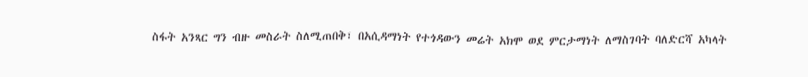ስፋት አንጻር ግን ብዙ መስራት ስለሚጠበቅ፣ በአሲዳማነት የተጎዳውን መሬት አክሞ ወደ ምርታማነት ለማስገባት ባለድርሻ አካላት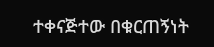ተቀናጅተው በቁርጠኝነት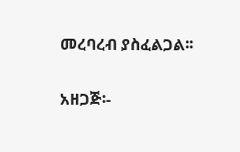መረባረብ ያስፈልጋል፡፡

አዘጋጅ፡-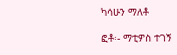ካሳሁን ማለቶ

ፎቶ፡- ማቲዎስ ተገኝ